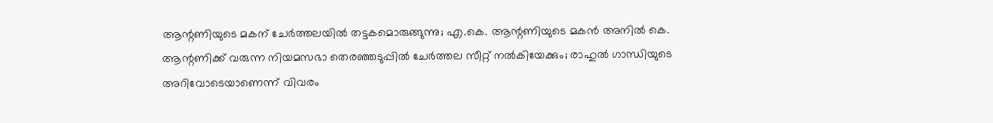ആന്റണിയുടെ മകന് ചേർത്തലയിൽ തട്ടകമൊരുങ്ങുന്നു; എ.കെ. ആന്റണിയുടെ മകൻ അനിൽ കെ. ആന്റണിക്ക് വരുന്ന നിയമസഭാ തെരഞ്ഞടുപ്പിൽ ചേർത്തല സീറ്റ് നൽകിയേക്കും; രാഹുൽ ഗാന്ധിയുടെ അറിവോടെയാണെന്ന് വിവരം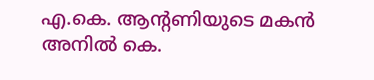എ.കെ. ആന്റണിയുടെ മകൻ അനിൽ കെ.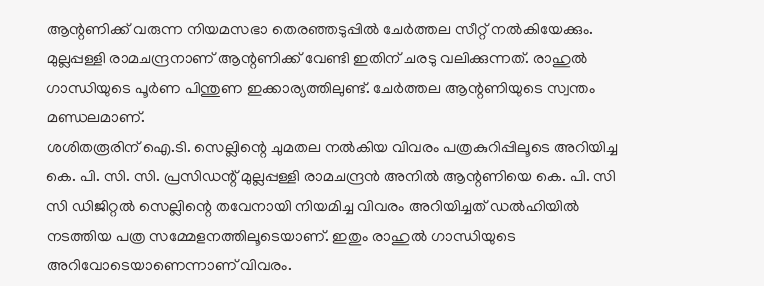ആന്റണിക്ക് വരുന്ന നിയമസഭാ തെരഞ്ഞടുപ്പിൽ ചേർത്തല സീറ്റ് നൽകിയേക്കും. മുല്ലപ്പള്ളി രാമചന്ദ്രനാണ് ആന്റണിക്ക് വേണ്ടി ഇതിന് ചരടു വലിക്കുന്നത്. രാഹുൽ ഗാന്ധിയുടെ പൂർണ പിന്തുണ ഇക്കാര്യത്തിലുണ്ട്. ചേർത്തല ആന്റണിയുടെ സ്വന്തം മണ്ഡലമാണ്.
ശശിതരൂരിന് ഐ.ടി. സെല്ലിന്റെ ചുമതല നൽകിയ വിവരം പത്രകുറിപ്പിലൂടെ അറിയിച്ച കെ. പി. സി. സി. പ്രസിഡന്റ് മുല്ലപ്പള്ളി രാമചന്ദ്രൻ അനിൽ ആന്റണിയെ കെ. പി. സി സി ഡിജിറ്റൽ സെല്ലിന്റെ തവേനായി നിയമിച്ച വിവരം അറിയിച്ചത് ഡൽഹിയിൽ നടത്തിയ പത്ര സമ്മേളനത്തിലൂടെയാണ്. ഇതും രാഹുൽ ഗാന്ധിയുടെ അറിവോടെയാണെന്നാണ് വിവരം.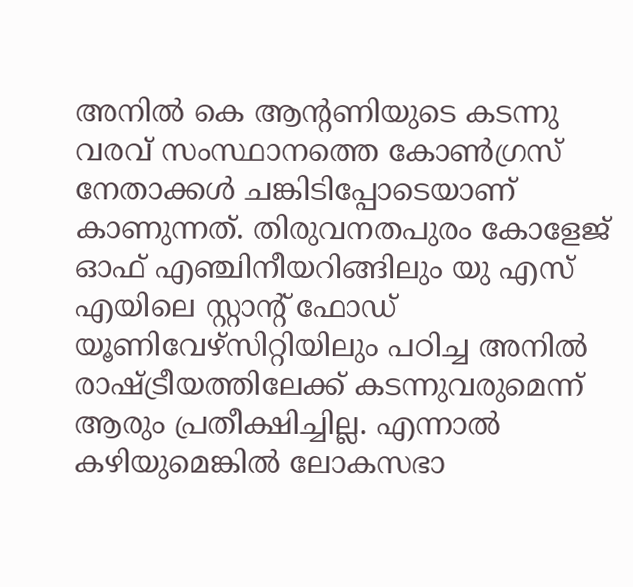അനിൽ കെ ആന്റണിയുടെ കടന്നു വരവ് സംസ്ഥാനത്തെ കോൺഗ്രസ് നേതാക്കൾ ചങ്കിടിപ്പോടെയാണ് കാണുന്നത്. തിരുവനതപുരം കോളേജ് ഓഫ് എഞ്ചിനീയറിങ്ങിലും യു എസ് എയിലെ സ്റ്റാന്റ് ഫോഡ് യൂണിവേഴ്സിറ്റിയിലും പഠിച്ച അനിൽ രാഷ്ട്രീയത്തിലേക്ക് കടന്നുവരുമെന്ന് ആരും പ്രതീക്ഷിച്ചില്ല. എന്നാൽ കഴിയുമെങ്കിൽ ലോകസഭാ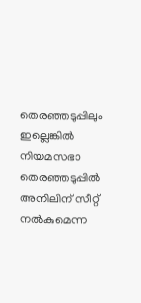തെരഞ്ഞടുപ്പിലും ഇല്ലെങ്കിൽ നിയമസഭാ തെരഞ്ഞടുപ്പിൽ അനിലിന് സീറ്റ് നൽകുമെന്ന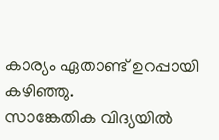കാര്യം ഏതാണ്ട് ഉറപ്പായി കഴിഞ്ഞു.
സാങ്കേതിക വിദ്യയിൽ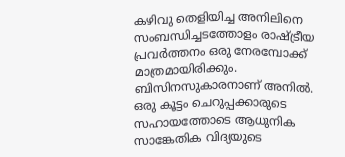കഴിവു തെളിയിച്ച അനിലിനെ സംബന്ധിച്ചടത്തോളം രാഷ്ട്രീയ പ്രവർത്തനം ഒരു നേരമ്പോക്ക് മാത്രമായിരിക്കും. ബിസിനസുകാരനാണ് അനിൽ. ഒരു കൂട്ടം ചെറുപ്പക്കാരുടെ സഹായത്തോടെ ആധുനിക സാങ്കേതിക വിദ്യയുടെ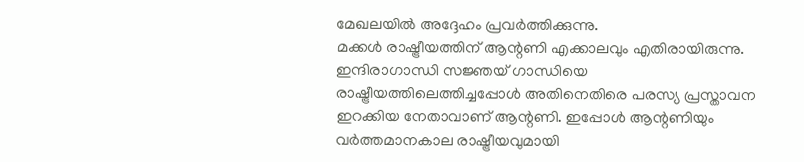മേഖലയിൽ അദ്ദേഹം പ്രവർത്തിക്കുന്നു.
മക്കൾ രാഷ്ട്രീയത്തിന് ആന്റണി എക്കാലവും എതിരായിരുന്നു. ഇന്ദിരാഗാന്ധി സജ്ഞയ് ഗാന്ധിയെ രാഷ്ട്രീയത്തിലെത്തിച്ചപ്പോൾ അതിനെതിരെ പരസ്യ പ്രസ്താവന ഇറക്കിയ നേതാവാണ് ആന്റണി. ഇപ്പോൾ ആന്റണിയും വർത്തമാനകാല രാഷ്ട്രീയവുമായി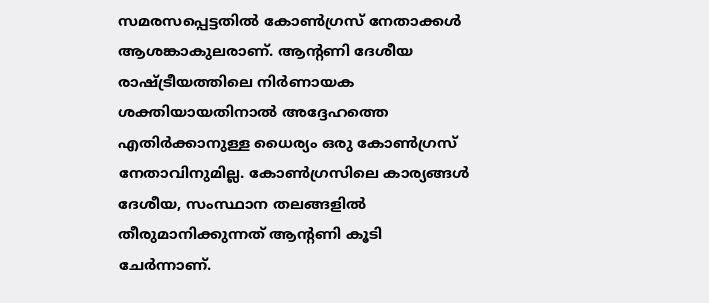സമരസപ്പെട്ടതിൽ കോൺഗ്രസ് നേതാക്കൾ ആശങ്കാകുലരാണ്. ആന്റണി ദേശീയ രാഷ്ട്രീയത്തിലെ നിർണായക ശക്തിയായതിനാൽ അദ്ദേഹത്തെ എതിർക്കാനുള്ള ധൈര്യം ഒരു കോൺഗ്രസ് നേതാവിനുമില്ല. കോൺഗ്രസിലെ കാര്യങ്ങൾ ദേശീയ, സംസ്ഥാന തലങ്ങളിൽ തീരുമാനിക്കുന്നത് ആന്റണി കൂടി ചേർന്നാണ്.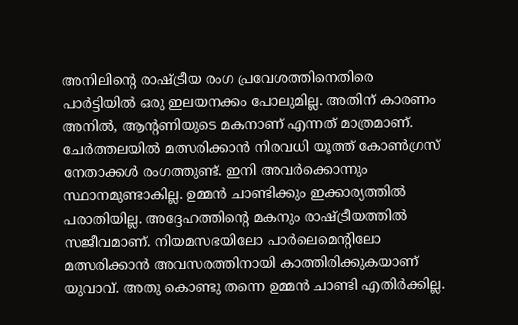അനിലിന്റെ രാഷ്ട്രീയ രംഗ പ്രവേശത്തിനെതിരെ പാർട്ടിയിൽ ഒരു ഇലയനക്കം പോലുമില്ല. അതിന് കാരണം അനിൽ, ആന്റണിയുടെ മകനാണ് എന്നത് മാത്രമാണ്. ചേർത്തലയിൽ മത്സരിക്കാൻ നിരവധി യൂത്ത് കോൺഗ്രസ് നേതാക്കൾ രംഗത്തുണ്ട്. ഇനി അവർക്കൊന്നും സ്ഥാനമുണ്ടാകില്ല. ഉമ്മൻ ചാണ്ടിക്കും ഇക്കാര്യത്തിൽ പരാതിയില്ല. അദ്ദേഹത്തിന്റെ മകനും രാഷ്ട്രീയത്തിൽ സജീവമാണ്. നിയമസഭയിലോ പാർലെമെന്റിലോ മത്സരിക്കാൻ അവസരത്തിനായി കാത്തിരിക്കുകയാണ് യുവാവ്. അതു കൊണ്ടു തന്നെ ഉമ്മൻ ചാണ്ടി എതിർക്കില്ല.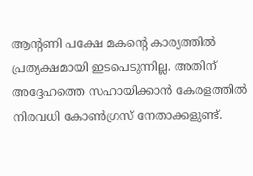ആന്റണി പക്ഷേ മകന്റെ കാര്യത്തിൽ പ്രത്യക്ഷമായി ഇടപെടുന്നില്ല. അതിന് അദ്ദേഹത്തെ സഹായിക്കാൻ കേരളത്തിൽ നിരവധി കോൺഗ്രസ് നേതാക്കളുണ്ട്.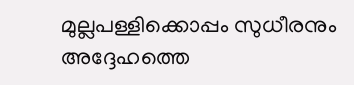മുല്ലപള്ളിക്കൊപ്പം സുധീരനും അദ്ദേഹത്തെ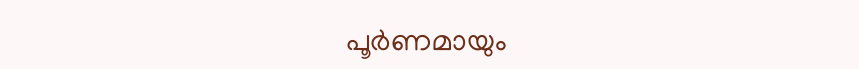പൂർണമായും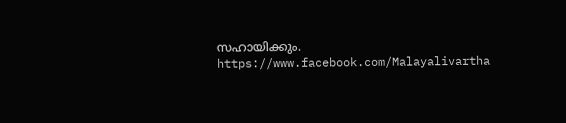സഹായിക്കും.
https://www.facebook.com/Malayalivartha